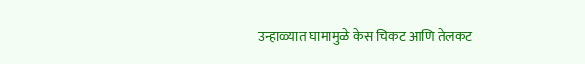उन्हाळ्यात घामामुळे केस चिकट आणि तेलकट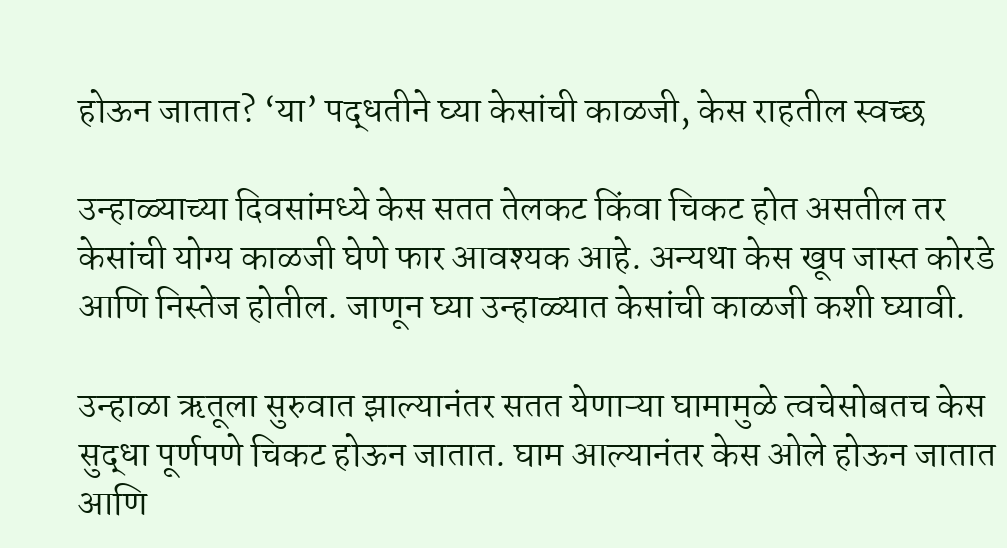होऊन जातात? ‘या’ पद्धतीने घ्या केसांची काळजी, केस राहतील स्वच्छ

उन्हाळ्याच्या दिवसांमध्ये केस सतत तेलकट किंवा चिकट होत असतील तर केसांची योग्य काळजी घेणे फार आवश्यक आहे. अन्यथा केस खूप जास्त कोरडे आणि निस्तेज होतील. जाणून घ्या उन्हाळ्यात केसांची काळजी कशी घ्यावी.

उन्हाळा ऋतूला सुरुवात झाल्यानंतर सतत येणाऱ्या घामामुळे त्वचेसोबतच केस सुद्धा पूर्णपणे चिकट होऊन जातात. घाम आल्यानंतर केस ओले होऊन जातात आणि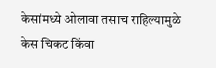केसांमध्ये ओलावा तसाच राहिल्यामुळे केस चिकट किंवा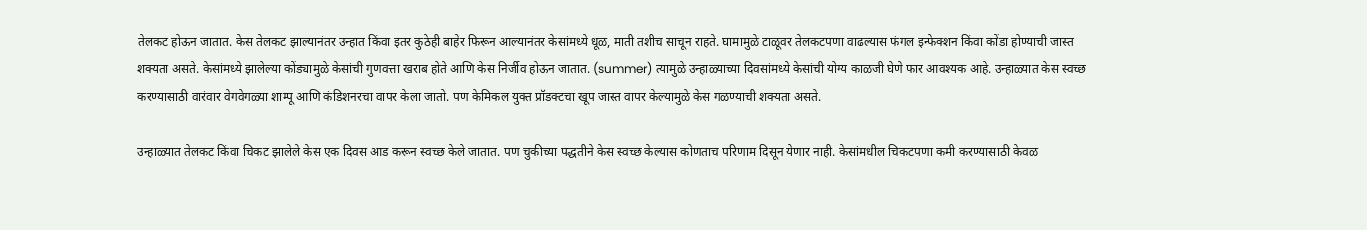तेलकट होऊन जातात. केस तेलकट झाल्यानंतर उन्हात किंवा इतर कुठेही बाहेर फिरून आल्यानंतर केसांमध्ये धूळ, माती तशीच साचून राहते. घामामुळे टाळूवर तेलकटपणा वाढल्यास फंगल इन्फेक्शन किंवा कोंडा होण्याची जास्त शक्यता असते. केसांमध्ये झालेल्या कोंड्यामुळे केसांची गुणवत्ता खराब होते आणि केस निर्जीव होऊन जातात. (summer) त्यामुळे उन्हाळ्याच्या दिवसांमध्ये केसांची योग्य काळजी घेणे फार आवश्यक आहे. उन्हाळ्यात केस स्वच्छ करण्यासाठी वारंवार वेगवेगळ्या शाम्पू आणि कंडिशनरचा वापर केला जातो. पण केमिकल युक्त प्रॉडक्टचा खूप जास्त वापर केल्यामुळे केस गळण्याची शक्यता असते.

उन्हाळ्यात तेलकट किंवा चिकट झालेले केस एक दिवस आड करून स्वच्छ केले जातात. पण चुकीच्या पद्धतीने केस स्वच्छ केल्यास कोणताच परिणाम दिसून येणार नाही. केसांमधील चिकटपणा कमी करण्यासाठी केवळ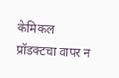केमिकल प्रॉडक्टचा वापर न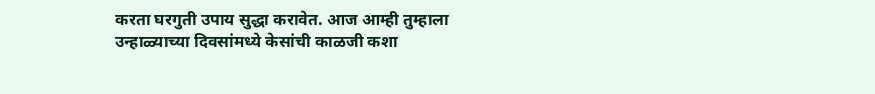करता घरगुती उपाय सुद्धा करावेत. आज आम्ही तुम्हाला उन्हाळ्याच्या दिवसांमध्ये केसांची काळजी कशा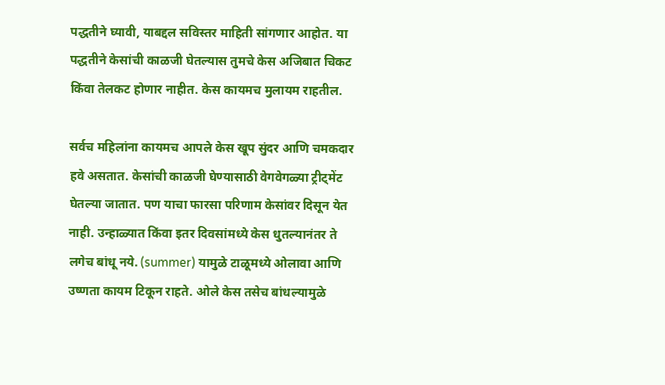पद्धतीने घ्यावी, याबद्दल सविस्तर माहिती सांगणार आहोत. या पद्धतीने केसांची काळजी घेतल्यास तुमचे केस अजिबात चिकट किंवा तेलकट होणार नाहीत. केस कायमच मुलायम राहतील.

सर्वच महिलांना कायमच आपले केस खूप सुंदर आणि चमकदार हवे असतात. केसांची काळजी घेण्यासाठी वेगवेगळ्या ट्रीट्मेंट घेतल्या जातात. पण याचा फारसा परिणाम केसांवर दिसून येत नाही. उन्हाळ्यात किंवा इतर दिवसांमध्ये केस धुतल्यानंतर ते लगेच बांधू नये. (summer) यामुळे टाळूमध्ये ओलावा आणि उष्णता कायम टिकून राहते. ओले केस तसेच बांधल्यामुळे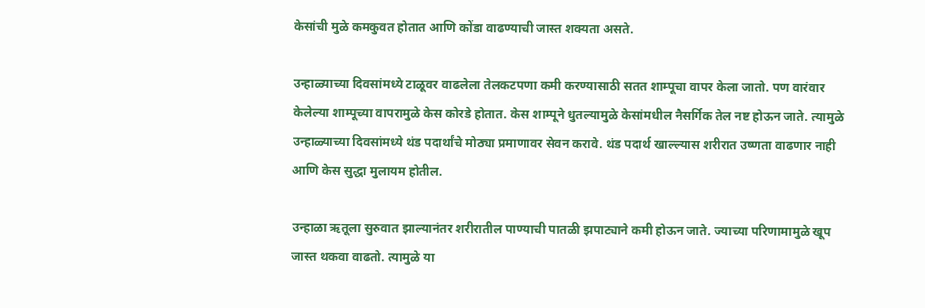केसांची मुळे कमकुवत होतात आणि कोंडा वाढण्याची जास्त शक्यता असते.

उन्हाळ्याच्या दिवसांमध्ये टाळूवर वाढलेला तेलकटपणा कमी करण्यासाठी सतत शाम्पूचा वापर केला जातो. पण वारंवार केलेल्या शाम्पूच्या वापरामुळे केस कोरडे होतात. केस शाम्पूने धुतल्यामुळे केसांमधील नैसर्गिक तेल नष्ट होऊन जाते. त्यामुळे उन्हाळ्याच्या दिवसांमध्ये थंड पदार्थांचे मोठ्या प्रमाणावर सेवन करावे. थंड पदार्थ खाल्ल्यास शरीरात उष्णता वाढणार नाही आणि केस सुद्धा मुलायम होतील.

उन्हाळा ऋतूला सुरुवात झाल्यानंतर शरीरातील पाण्याची पातळी झपाट्याने कमी होऊन जाते. ज्याच्या परिणामामुळे खूप जास्त थकवा वाढतो. त्यामुळे या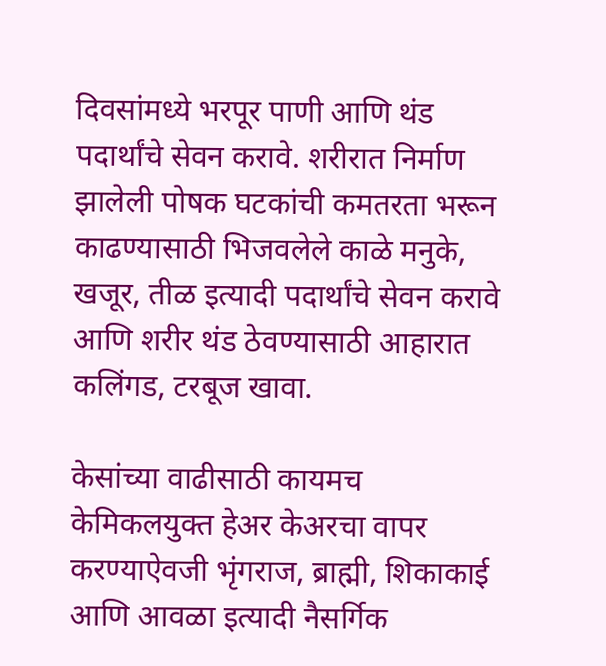दिवसांमध्ये भरपूर पाणी आणि थंड पदार्थांचे सेवन करावे. शरीरात निर्माण झालेली पोषक घटकांची कमतरता भरून काढण्यासाठी भिजवलेले काळे मनुके, खजूर, तीळ इत्यादी पदार्थांचे सेवन करावे आणि शरीर थंड ठेवण्यासाठी आहारात कलिंगड, टरबूज खावा.

केसांच्या वाढीसाठी कायमच केमिकलयुक्त हेअर केअरचा वापर करण्याऐवजी भृंगराज, ब्राह्मी, शिकाकाई आणि आवळा इत्यादी नैसर्गिक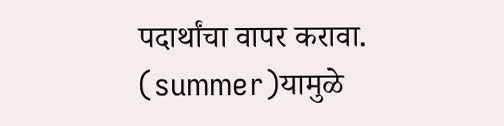पदार्थांचा वापर करावा. (summer)यामुळे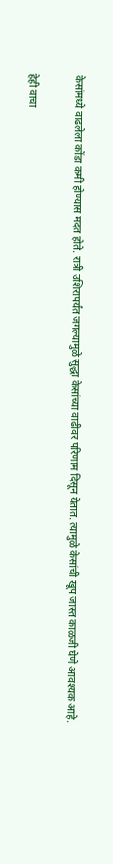केसांमध्ये वाढलेला कोंडा कमी होण्यास मदत होते. रात्री उशिरापर्यंत जगल्यामुळे सुद्धा केसांच्या वाढीवर परिणाम दिसून येतात. त्यामुळे केसांची खूप जास्त काळजी घेणे आवश्यक आहे.

हेही वाचा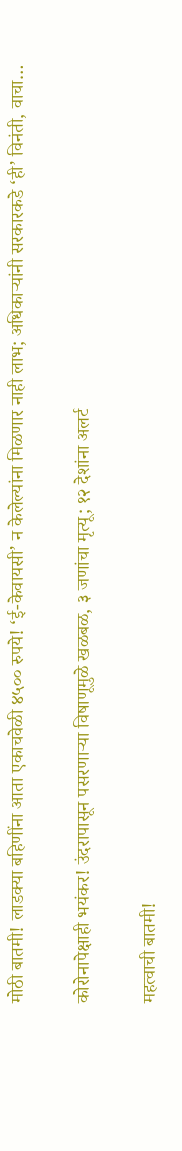मोठी बातमी! लाडक्या बहिणींना आता एकाचवेळी ४५०० रुपये! ‘ई-केवायसी’ न केलेल्यांना मिळणार नाही लाभ; अधिकाऱ्यांनी सरकारकडे ‘ही’ विनंती, वाचा…

कोरोनापेक्षाही भयंकर! उंदरापासून पसरणाऱ्या विषाणूमुळे खळबळ, ३ जणांचा मृत्यू; १२ देशांना अलर्ट

महत्वाची बातमी!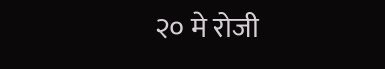२० मे रोजी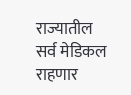राज्यातील सर्व मेडिकल राहणार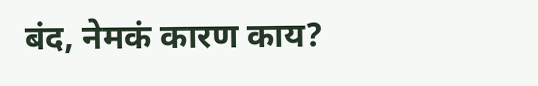बंद, नेमकं कारण काय?